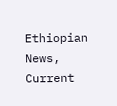Ethiopian News, Current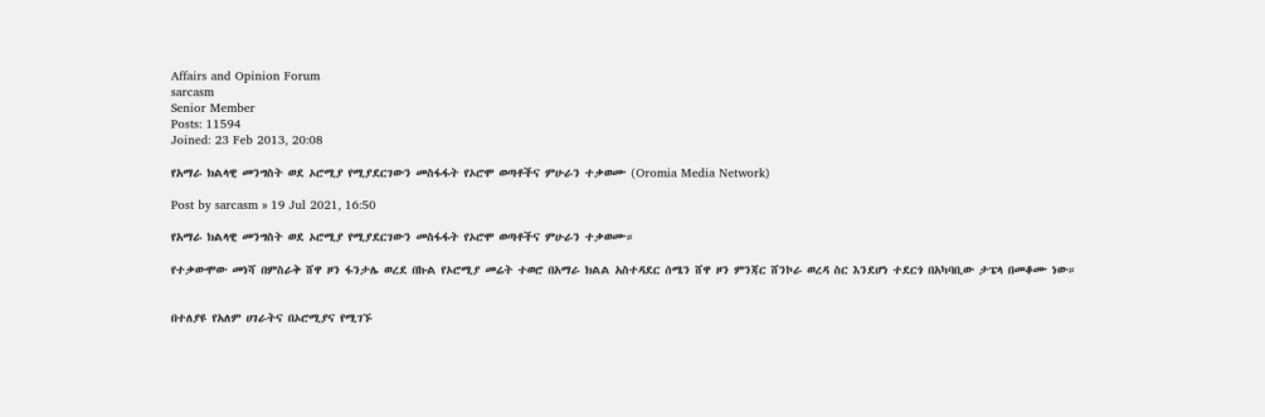Affairs and Opinion Forum
sarcasm
Senior Member
Posts: 11594
Joined: 23 Feb 2013, 20:08

የአማራ ክልላዊ መንግስት ወደ ኦሮሚያ የሚያደርገውን መስፋፋት የኦሮሞ ወጣቶችና ምሁራን ተቃወሙ (Oromia Media Network)

Post by sarcasm » 19 Jul 2021, 16:50

የአማራ ክልላዊ መንግስት ወደ ኦሮሚያ የሚያደርገውን መስፋፋት የኦሮሞ ወጣቶችና ምሁራን ተቃወሙ።

የተቃውሞው መነሻ በምስራቅ ሸዋ ዞን ፋንታሌ ወረደ በኩል የኦሮሚያ መሬት ተወሮ በአማራ ክልል አስተዳደር ሰሜን ሸዋ ዞን ምንጃር ሸንኮራ ወረዳ ስር እንደሆነ ተደርጎ በአካባቢው ታፔላ በመቆሙ ነው።


በተለያዩ የአለም ሀገራትና በኦሮሚያና የሚገኙ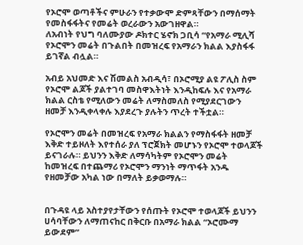የኦሮሞ ወጣቶችና ምሁራን የተቃውሞ ድምጻቸውን በማሰማት የመስፋፋትና የመሬት ወረራውን አውገዘዋል።
ለአብነት የህግ ባለሙያው ዶክተር ሄኖክ ጋቢሳ “የአማራ ሚሊሻ የኦሮሞን መሬት በጉልበት በመዝረፍ የአማራን ክልል እያስፋፋ ይገኛል ብሏል።

አብይ አህመድ እና ሽመልስ አብዲሳ፣ በኦሮሚያ ልዩ ፖሊስ ስም የኦሮሞ ልጆች ያልተገባ መስዋእትነት እንዲከፍሉ እና የአማራ ክልል ርስቴ የሚለውን መሬት ለማስመለስ የሚያደርገውን ዘመቻ እንዲቀላቀሉ እያደረጉ ያሉትን ጥረት ተችቷል።

የኦሮሞን መሬት በመዝረፍ የአማራ ክልልን የማስፋፋት ዘመቻ እቅድ ተይዞለት እየተሰራ ያለ ፕሮጀክት መሆኑን የኦሮሞ ተወላጆች ይናገራሉ። ይህንን እቅድ ለማሳካትም የኦሮሞን መሬት ከመዝረፍ በተጨማሪ የኦሮሞን ማንነት ማጥፋት አንዱ የዘመቻው አካል ነው በማለት ይቃወማሉ።


በጉዳዩ ላይ አስተያየታቸውን የሰጡት የኦሮሞ ተወላጆች ይህንን ሀሳባቸውን ለማጠናከር በቅርቡ በአማራ ክልል “ኦሮሙማ ይውደም”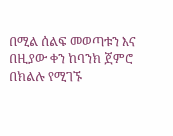በሚል ሰልፍ መወጣቱን እና በዚያው ቀን ከባንክ ጀምሮ በክልሉ የሚገኙ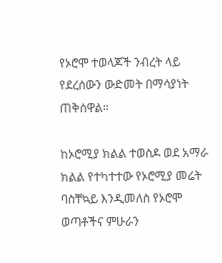የኦሮሞ ተወላጆች ንብረት ላይ የደረሰውን ውድመት በማሳያነት ጠቅሰዋል።

ከኦሮሚያ ክልል ተወስዶ ወደ አማራ ክልል የተካተተው የኦሮሚያ መሬት ባስቸኳይ እንዲመለስ የኦሮሞ ወጣቶችና ምሁራን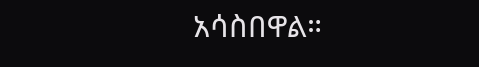አሳስበዋል።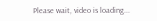Please wait, video is loading...